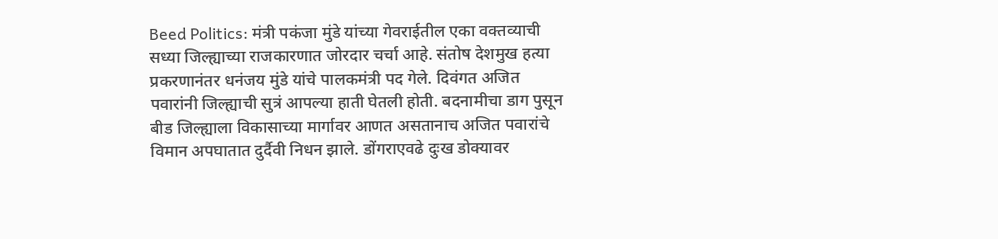Beed Politics: मंत्री पकंजा मुंडे यांच्या गेवराईतील एका वक्तव्याची सध्या जिल्ह्याच्या राजकारणात जोरदार चर्चा आहे. संतोष देशमुख हत्या प्रकरणानंतर धनंजय मुंडे यांचे पालकमंत्री पद गेले. दिवंगत अजित पवारांनी जिल्ह्याची सुत्रं आपल्या हाती घेतली होती. बदनामीचा डाग पुसून बीड जिल्ह्याला विकासाच्या मार्गावर आणत असतानाच अजित पवारांचे विमान अपघातात दुर्दैवी निधन झाले. डोंगराएवढे दुःख डोक्यावर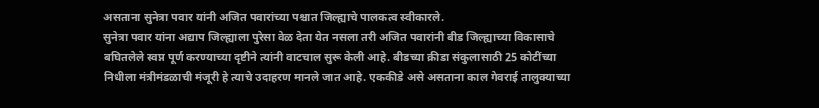असताना सुनेत्रा पवार यांनी अजित पवारांच्या पश्चात जिल्ह्याचे पालकत्व स्वीकारले.
सुनेत्रा पवार यांना अद्याप जिल्ह्याला पुरेसा वेळ देता येत नसला तरी अजित पवारांनी बीड जिल्ह्याच्या विकासाचे बघितलेले स्वप्न पूर्ण करण्याच्या दृष्टीने त्यांनी वाटचाल सुरू केली आहे. बीडच्या क्रीडा संकुलासाठी 25 कोटींच्या निधीला मंत्रीमंडळाची मंजूरी हे त्याचे उदाहरण मानले जात आहे. एककीडे असे असताना काल गेवराई तालुक्याच्या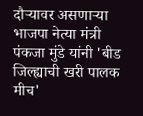दौऱ्यावर असणाऱ्या भाजपा नेत्या मंत्री पंकजा मुंडे यांनी 'बीड जिल्ह्याची खरी पालक मीच'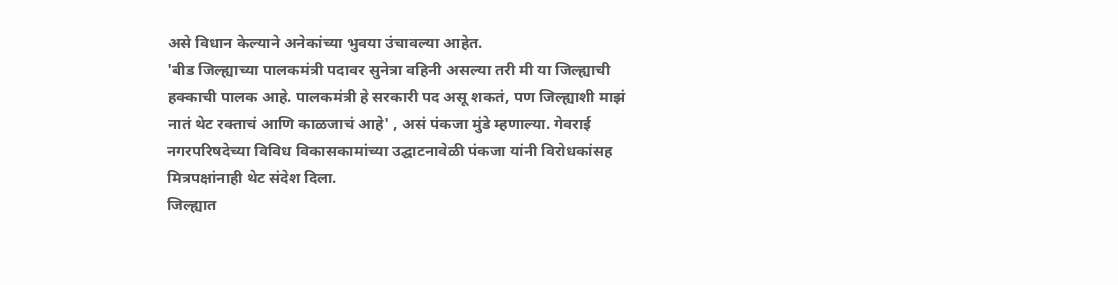असे विधान केल्याने अनेकांच्या भुवया उंचावल्या आहेत.
'बीड जिल्ह्याच्या पालकमंत्री पदावर सुनेत्रा वहिनी असल्या तरी मी या जिल्ह्याची हक्काची पालक आहे. पालकमंत्री हे सरकारी पद असू शकतं, पण जिल्ह्याशी माझं नातं थेट रक्ताचं आणि काळजाचं आहे' , असं पंकजा मुंडे म्हणाल्या. गेवराई नगरपरिषदेच्या विविध विकासकामांच्या उद्घाटनावेळी पंकजा यांनी विरोधकांसह मित्रपक्षांनाही थेट संदेश दिला.
जिल्ह्यात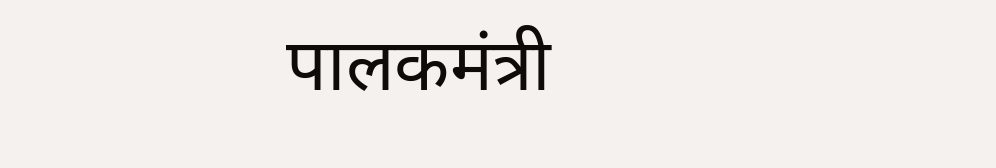पालकमंत्री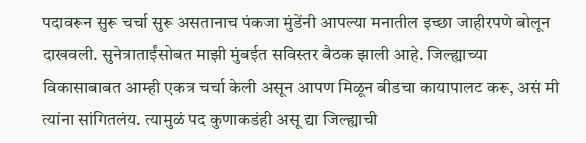पदावरून सुरू चर्चा सुरू असतानाच पंकजा मुंडेंनी आपल्या मनातील इच्छा जाहीरपणे बोलून दाखवली. सुनेत्राताईंसोबत माझी मुंबईत सविस्तर बैठक झाली आहे. जिल्ह्याच्या विकासाबाबत आम्ही एकत्र चर्चा केली असून आपण मिळून बीडचा कायापालट करू, असं मी त्यांना सांगितलंय. त्यामुळं पद कुणाकडंही असू द्या जिल्ह्याची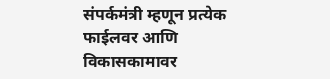संपर्कमंत्री म्हणून प्रत्येक फाईलवर आणि विकासकामावर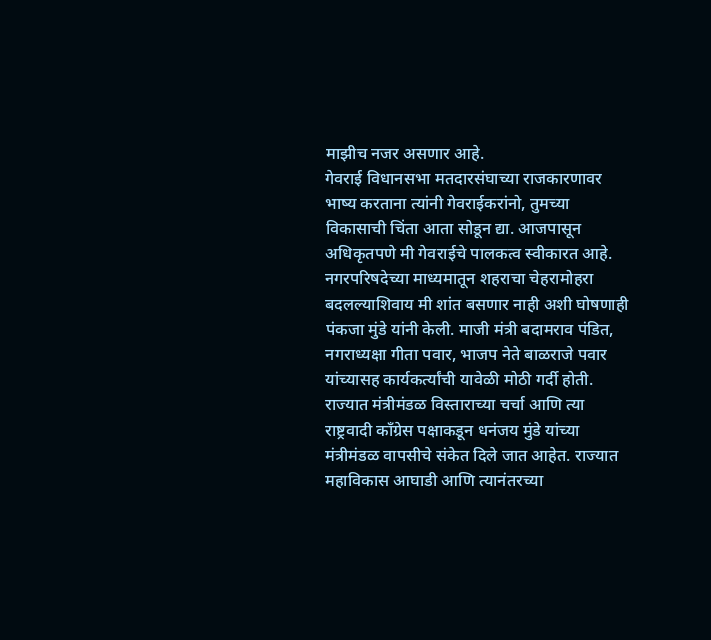माझीच नजर असणार आहे.
गेवराई विधानसभा मतदारसंघाच्या राजकारणावर भाष्य करताना त्यांनी गेवराईकरांनो, तुमच्या विकासाची चिंता आता सोडून द्या. आजपासून अधिकृतपणे मी गेवराईचे पालकत्व स्वीकारत आहे. नगरपरिषदेच्या माध्यमातून शहराचा चेहरामोहरा बदलल्याशिवाय मी शांत बसणार नाही अशी घोषणाही पंकजा मुंडे यांनी केली. माजी मंत्री बदामराव पंडित, नगराध्यक्षा गीता पवार, भाजप नेते बाळराजे पवार यांच्यासह कार्यकर्त्यांची यावेळी मोठी गर्दी होती.
राज्यात मंत्रीमंडळ विस्ताराच्या चर्चा आणि त्या राष्ट्रवादी काँग्रेस पक्षाकडून धनंजय मुंडे यांच्या मंत्रीमंडळ वापसीचे संकेत दिले जात आहेत. राज्यात महाविकास आघाडी आणि त्यानंतरच्या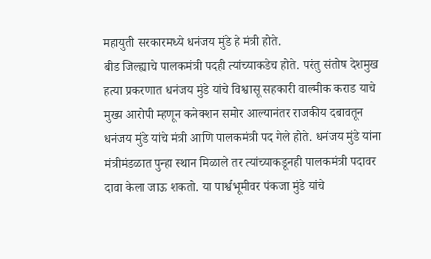महायुती सरकारमध्ये धनंजय मुंडे हे मंत्री होते.
बीड जिल्ह्याचे पालकमंत्री पदही त्यांच्याकडेच होते. परंतु संतोष देशमुख हत्या प्रकरणात धनंजय मुंडे यांचे विश्वासू सहकारी वाल्मीक कराड याचे मुख्य आरोपी म्हणून कनेक्शन समोर आल्यानंतर राजकीय दबावतून धनंजय मुंडे यांचे मंत्री आणि पालकमंत्री पद गेले होते. धनंजय मुंडे यांना मंत्रीमंडळात पुन्हा स्थान मिळाले तर त्यांच्याकडूनही पालकमंत्री पदावर दावा केला जाऊ शकतो. या पार्श्वभूमीवर पंकजा मुंडे यांचे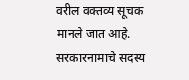वरील वक्तव्य सूचक मानले जात आहे.
सरकारनामाचे सदस्य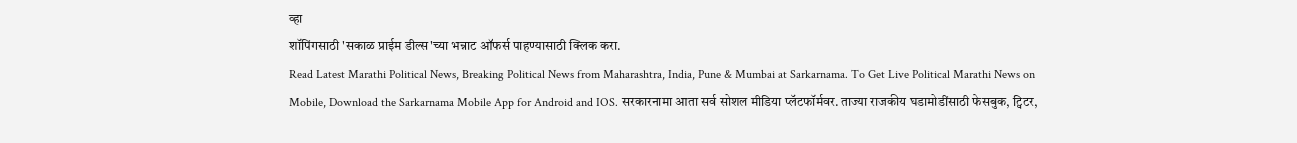व्हा
शॉपिंगसाठी 'सकाळ प्राईम डील्स'च्या भन्नाट ऑफर्स पाहण्यासाठी क्लिक करा.
Read Latest Marathi Political News, Breaking Political News from Maharashtra, India, Pune & Mumbai at Sarkarnama. To Get Live Political Marathi News on Mobile, Download the Sarkarnama Mobile App for Android and IOS. सरकारनामा आता सर्व सोशल मीडिया प्लॅटफॉर्मवर. ताज्या राजकीय घडामोडींसाठी फेसबुक, ट्विटर,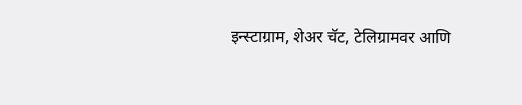इन्स्टाग्राम, शेअर चॅट, टेलिग्रामवर आणि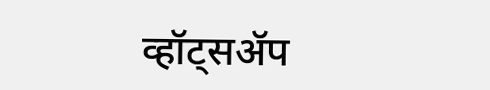व्हॉट्सॲप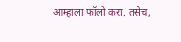आम्हाला फॉलो करा. तसेच,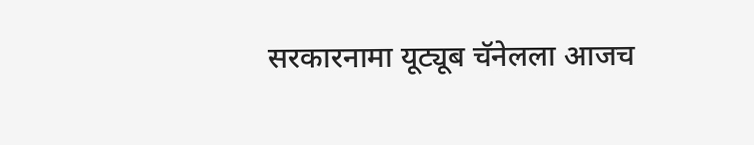सरकारनामा यूट्यूब चॅनेलला आजच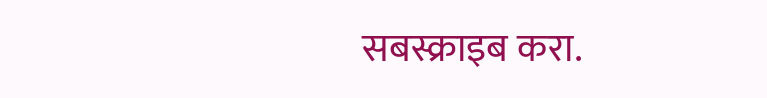सबस्क्राइब करा.